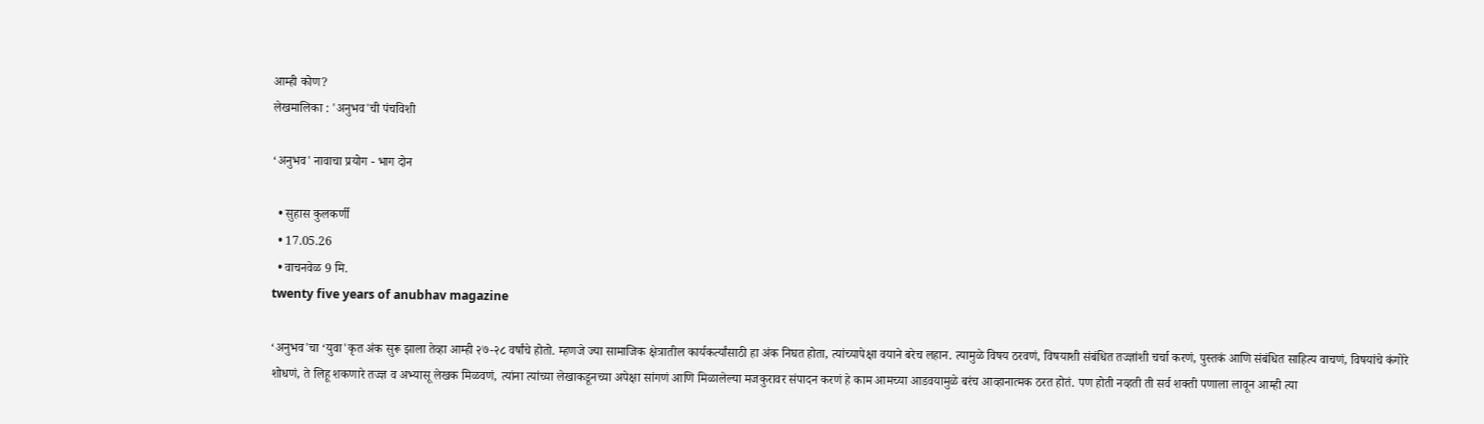आम्ही कोण?
लेखमालिका : 'अनुभव'ची पंचविशी

‘अनुभव' नावाचा प्रयोग - भाग दोन

  • सुहास कुलकर्णी
  • 17.05.26
  • वाचनवेळ 9 मि.
twenty five years of anubhav magazine

‘अनुभव'चा ‌‘युवा'कृत अंक सुरू झाला तेव्हा आम्ही २७-२८ वर्षांचे होतो. म्हणजे ज्या सामाजिक क्षेत्रातील कार्यकर्त्यांसाठी हा अंक निघत होता, त्यांच्यापेक्षा वयाने बरेच लहान. त्यामुळे विषय ठरवणं, विषयाशी संबंधित तज्ज्ञांशी चर्चा करणं, पुस्तकं आणि संबंधित साहित्य वाचणं, विषयांचे कंगोरे शोधणं, ते लिहू शकणारे तज्ज्ञ व अभ्यासू लेखक मिळवणं, त्यांना त्यांच्या लेखाकडूनच्या अपेक्षा सांगणं आणि मिळालेल्या मजकुरावर संपादन करणं हे काम आमच्या आडवयामुळे बरंच आव्हानात्मक ठरत होतं. पण होती नव्हती ती सर्व शक्ती पणाला लावून आम्ही त्या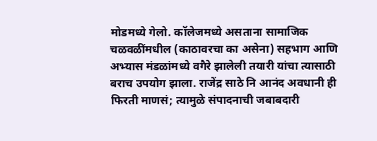मोडमध्ये गेलो. कॉलेजमध्ये असताना सामाजिक चळवळींमधील (काठावरचा का असेना) सहभाग आणि अभ्यास मंडळांमध्ये वगैरे झालेली तयारी यांचा त्यासाठी बराच उपयोग झाला. राजेंद्र साठे नि आनंद अवधानी ही फिरती माणसं; त्यामुळे संपादनाची जबाबदारी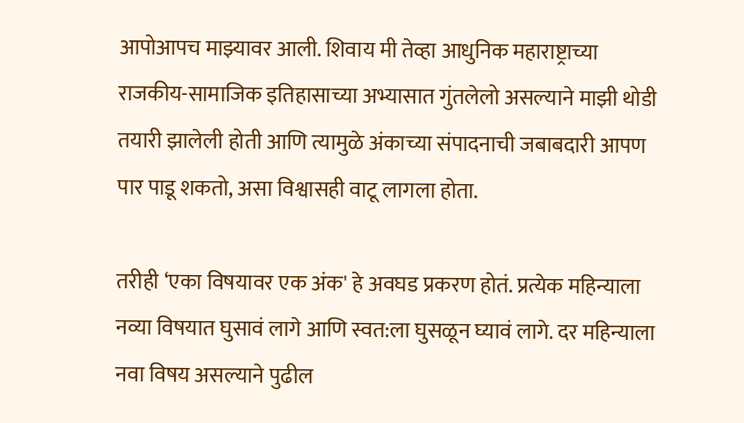आपोआपच माझ्यावर आली. शिवाय मी तेव्हा आधुनिक महाराष्ट्राच्या राजकीय-सामाजिक इतिहासाच्या अभ्यासात गुंतलेलो असल्याने माझी थोडी तयारी झालेली होती आणि त्यामुळे अंकाच्या संपादनाची जबाबदारी आपण पार पाडू शकतो, असा विश्वासही वाटू लागला होता.

तरीही ‌‘एका विषयावर एक अंक' हे अवघड प्रकरण होतं. प्रत्येक महिन्याला नव्या विषयात घुसावं लागे आणि स्वत:ला घुसळून घ्यावं लागे. दर महिन्याला नवा विषय असल्याने पुढील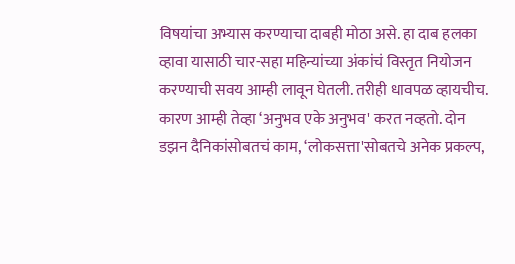विषयांचा अभ्यास करण्याचा दाबही मोठा असे. हा दाब हलका व्हावा यासाठी चार-सहा महिन्यांच्या अंकांचं विस्तृत नियोजन करण्याची सवय आम्ही लावून घेतली. तरीही धावपळ व्हायचीच. कारण आम्ही तेव्हा ‌‘अनुभव एके अनुभव' करत नव्हतो. दोन डझन दैनिकांसोबतचं काम, ‘लोकसत्ता'सोबतचे अनेक प्रकल्प,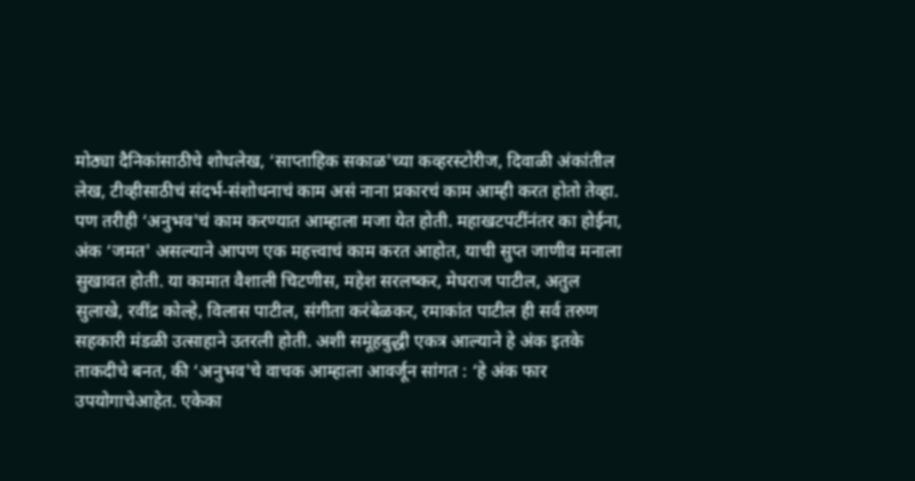मोठ्या दैनिकांसाठीचे शोधलेख, ‘साप्ताहिक सकाळ'च्या कव्हरस्टोरीज, दिवाळी अंकांतील लेख, टीव्हीसाठीचं संदर्भ-संशोधनाचं काम असं नाना प्रकारचं काम आम्ही करत होतो तेव्हा. पण तरीही ‌‘अनुभव'चं काम करण्यात आम्हाला मजा येत होती. महाखटपटींनंतर का होईना, अंक ‌‘जमत' असल्याने आपण एक महत्त्वाचं काम करत आहोत, याची सुप्त जाणीव मनाला सुखावत होती. या कामात वैशाली चिटणीस, महेश सरलष्कर, मेघराज पाटील, अतुल सुलाखे, रवींद्र कोल्हे, विलास पाटील, संगीता करंबेळकर, रमाकांत पाटील ही सर्व तरुण सहकारी मंडळी उत्साहाने उतरली होती. अशी समूहबुद्धी एकत्र आल्याने हे अंक इतके ताकदीचे बनत, की ‌‘अनुभव'चे वाचक आम्हाला आवर्जून सांगत : ‘हे अंक फार उपयोगाचेआहेत. एकेका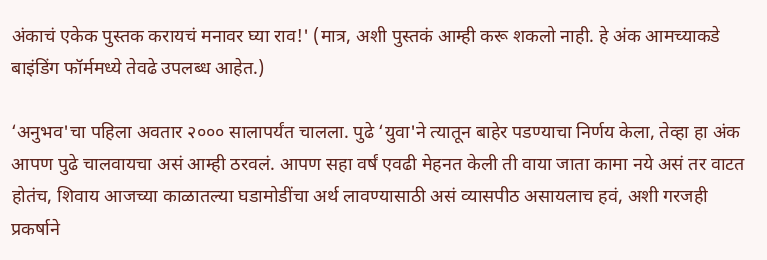अंकाचं एकेक पुस्तक करायचं मनावर घ्या राव!' (मात्र, अशी पुस्तकं आम्ही करू शकलो नाही. हे अंक आमच्याकडे बाइंडिंग फॉर्ममध्ये तेवढे उपलब्ध आहेत.)

‘अनुभव'चा पहिला अवतार २००० सालापर्यंत चालला. पुढे ‌‘युवा'ने त्यातून बाहेर पडण्याचा निर्णय केला, तेव्हा हा अंक आपण पुढे चालवायचा असं आम्ही ठरवलं. आपण सहा वर्षं एवढी मेहनत केली ती वाया जाता कामा नये असं तर वाटत होतंच, शिवाय आजच्या काळातल्या घडामोडींचा अर्थ लावण्यासाठी असं व्यासपीठ असायलाच हवं, अशी गरजही प्रकर्षाने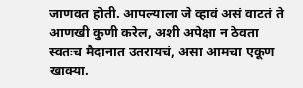जाणवत होती. आपल्याला जे व्हावं असं वाटतं ते आणखी कुणी करेल, अशी अपेक्षा न ठेवता स्वतःच मैदानात उतरायचं, असा आमचा एकूण खाक्या.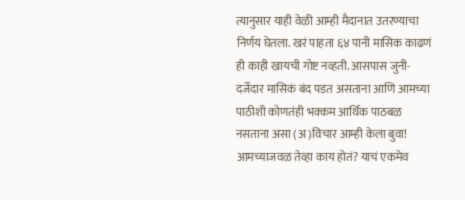त्यानुसार याही वेळी आम्ही मैदानात उतरण्याचा निर्णय घेतला. खरं पाहता ६४ पानी मासिक काढणं ही काही खायची गोष्ट नव्हती. आसपास जुनी-दर्जेदार मासिकं बंद पडत असताना आणि आमच्या पाठीशी कोणतंही भक्कम आर्थिक पाठबळ नसताना असा (अ)विचार आम्ही केला बुवा! आमच्याजवळ तेव्हा काय होतं? याचं एकमेव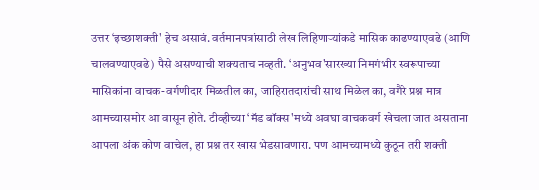उत्तर ‌‘इच्छाशक्ती' हेच असावं. वर्तमानपत्रांसाठी लेख लिहिणाऱ्यांकडे मासिक काढण्याएवढे (आणि चालवण्याएवढे) पैसे असण्याची शक्यताच नव्हती. ‘अनुभव'सारख्या निमगंभीर स्वरूपाच्या मासिकांना वाचक-वर्गणीदार मिळतील का, जाहिरातदारांची साथ मिळेल का, वगैरे प्रश्न मात्र आमच्यासमोर आ वासून होते. टीव्हीच्या ‌‘मॅड बॉक्स'मध्ये अवघा वाचकवर्ग खेचला जात असताना आपला अंक कोण वाचेल, हा प्रश्न तर खास भेडसावणारा. पण आमच्यामध्ये कुठून तरी शक्ती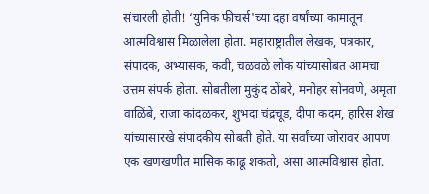संचारली होती! ‘युनिक फीचर्स'च्या दहा वर्षांच्या कामातून आत्मविश्वास मिळालेला होता. महाराष्ट्रातील लेखक, पत्रकार, संपादक, अभ्यासक, कवी, चळवळे लोक यांच्यासोबत आमचा उत्तम संपर्क होता. सोबतीला मुकुंद ठोंबरे, मनोहर सोनवणे, अमृता वाळिंबे, राजा कांदळकर, शुभदा चंद्रचूड, दीपा कदम, हारिस शेख यांच्यासारखे संपादकीय सोबती होते. या सर्वांच्या जोरावर आपण एक खणखणीत मासिक काढू शकतो, असा आत्मविश्वास होता.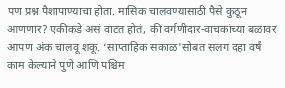पण प्रश्न पैशापाण्याचा होता. मासिक चालवण्यासाठी पैसे कुठून आणणार? एकीकडे असं वाटत होतं, की वर्गणीदार-वाचकांच्या बळावर आपण अंक चालवू शकू. ‘साप्ताहिक सकाळ'सोबत सलग दहा वर्षं काम केल्याने पुणे आणि पश्चिम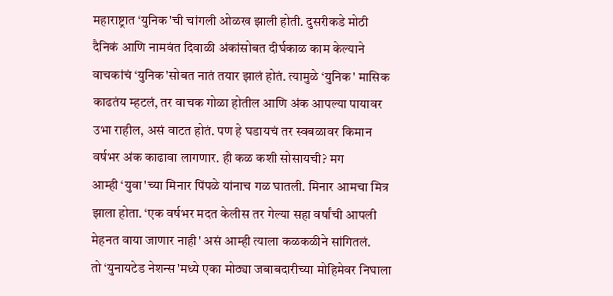महाराष्ट्रात ‌‘युनिक'ची चांगली ओळख झाली होती. दुसरीकडे मोठी दैनिकं आणि नामवंत दिवाळी अंकांसोबत दीर्घकाळ काम केल्याने वाचकांचं ‌‘युनिक'सोबत नातं तयार झालं होतं. त्यामुळे ‌‘युनिक' मासिक काढतंय म्हटलं, तर वाचक गोळा होतील आणि अंक आपल्या पायावर उभा राहील, असं वाटत होतं. पण हे घडायचं तर स्वबळावर किमान वर्षभर अंक काढावा लागणार. ही कळ कशी सोसायची? मग आम्ही ‌‘युवा'च्या मिनार पिंपळे यांनाच गळ घातली. मिनार आमचा मित्र झाला होता. ‘एक वर्षभर मदत केलीस तर गेल्या सहा वर्षांची आपली मेहनत वाया जाणार नाही' असं आम्ही त्याला कळकळीने सांगितलं. तो ‌‘युनायटेड नेशन्स'मध्ये एका मोठ्या जबाबदारीच्या मोहिमेवर निघाला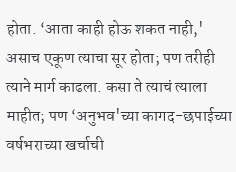होता. ‘आता काही होऊ शकत नाही,' असाच एकूण त्याचा सूर होता; पण तरीही त्याने मार्ग काढला. कसा ते त्याचं त्याला माहीत; पण ‌‘अनुभव'च्या कागद-छपाईच्या वर्षभराच्या खर्चाची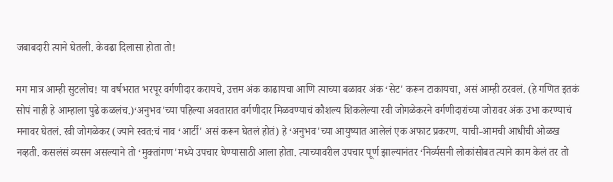जबाबदारी त्याने घेतली. केवढा दिलासा होता तो!

मग मात्र आम्ही सुटलोच! या वर्षभरात भरपूर वर्गणीदार करायचे, उत्तम अंक काढायचा आणि त्याच्या बळावर अंक ‌‘सेट' करून टाकायचा, असं आम्ही ठरवलं. (हे गणित इतकं सोपं नाही हे आम्हाला पुढे कळलंच.)‘अनुभव'च्या पहिल्या अवतारात वर्गणीदार मिळवण्याचं कौशल्य शिकलेल्या रवी जोगळेकरने वर्गणीदारांच्या जोरावर अंक उभा करण्याचं मनावर घेतलं. रवी जोगळेकर (ज्याने स्वत:चं नाव ‌‘आर्टी' असं करून घेतलं होतं) हे ‌‘अनुभव'च्या आयुष्यात आलेलं एक अफाट प्रकरण. याची-आमची आधीची ओळख नव्हती. कसलंसं व्यसन असल्याने तो ‌‘मुक्तांगण'मध्ये उपचार घेण्यासाठी आला होता. त्याच्यावरील उपचार पूर्ण झाल्यानंतर ‌‘निर्व्यसनी लोकांसोबत त्याने काम केलं तर तो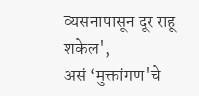व्यसनापासून दूर राहू शकेल', असं ‌‘मुक्तांगण'चे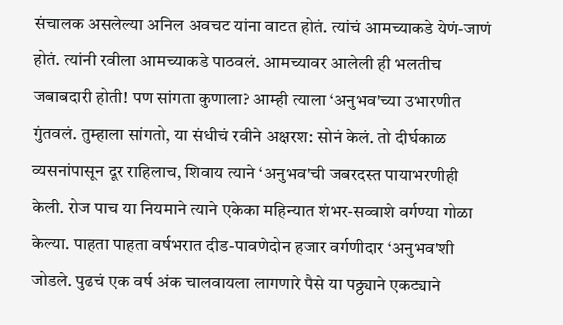संचालक असलेल्या अनिल अवचट यांना वाटत होतं. त्यांचं आमच्याकडे येणं-जाणं होतं. त्यांनी रवीला आमच्याकडे पाठवलं. आमच्यावर आलेली ही भलतीच जबाबदारी होती! पण सांगता कुणाला? आम्ही त्याला ‌‘अनुभव'च्या उभारणीत गुंतवलं. तुम्हाला सांगतो, या संधीचं रवीने अक्षरश: सोनं केलं. तो दीर्घकाळ व्यसनांपासून दूर राहिलाच, शिवाय त्याने ‌‘अनुभव'ची जबरदस्त पायाभरणीही केली. रोज पाच या नियमाने त्याने एकेका महिन्यात शंभर-सव्वाशे वर्गण्या गोळा केल्या. पाहता पाहता वर्षभरात दीड-पावणेदोन हजार वर्गणीदार ‌‘अनुभव'शी जोडले. पुढचं एक वर्ष अंक चालवायला लागणारे पैसे या पठ्ठ्याने एकट्याने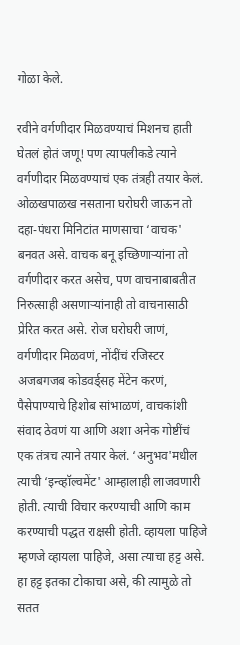गोळा केले.

रवीने वर्गणीदार मिळवण्याचं मिशनच हाती घेतलं होतं जणू! पण त्यापलीकडे त्याने वर्गणीदार मिळवण्याचं एक तंत्रही तयार केलं. ओळखपाळख नसताना घरोघरी जाऊन तो दहा-पंधरा मिनिटांत माणसाचा ‌‘वाचक' बनवत असे. वाचक बनू इच्छिणाऱ्यांना तो वर्गणीदार करत असेच, पण वाचनाबाबतीत निरुत्साही असणाऱ्यांनाही तो वाचनासाठी प्रेरित करत असे. रोज घरोघरी जाणं, वर्गणीदार मिळवणं, नोंदींचं रजिस्टर अजबगजब कोडवर्ड्‌‍सह मेंटेन करणं, पैसेपाण्याचे हिशोब सांभाळणं, वाचकांशी संवाद ठेवणं या आणि अशा अनेक गोष्टींचं एक तंत्रच त्याने तयार केलं. ‘अनुभव'मधील त्याची ‌‘इन्व्हॉल्वमेंट' आम्हालाही लाजवणारी होती. त्याची विचार करण्याची आणि काम करण्याची पद्धत राक्षसी होती. व्हायला पाहिजे म्हणजे व्हायला पाहिजे, असा त्याचा हट्ट असे. हा हट्ट इतका टोकाचा असे, की त्यामुळे तो सतत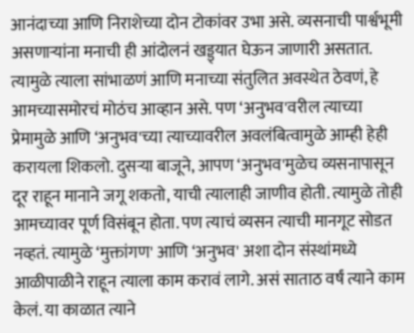आनंदाच्या आणि निराशेच्या दोन टोकांवर उभा असे. व्यसनाची पार्श्वभूमी असणाऱ्यांना मनाची ही आंदोलनं खड्ड्यात घेऊन जाणारी असतात. त्यामुळे त्याला सांभाळणं आणि मनाच्या संतुलित अवस्थेत ठेवणं, हे आमच्यासमोरचं मोठंच आव्हान असे. पण ‌‘अनुभव'वरील त्याच्या प्रेमामुळे आणि ‌‘अनुभव'च्या त्याच्यावरील अवलंबित्वामुळे आम्ही हेही करायला शिकलो. दुसऱ्या बाजूने, आपण ‌‘अनुभव'मुळेच व्यसनापासून दूर राहून मानाने जगू शकतो, याची त्यालाही जाणीव होती. त्यामुळे तोही आमच्यावर पूर्ण विसंबून होता. पण त्याचं व्यसन त्याची मानगूट सोडत नव्हतं. त्यामुळे ‌‘मुक्तांगण' आणि ‌‘अनुभव' अशा दोन संस्थांमध्ये आळीपाळीने राहून त्याला काम करावं लागे. असं साताठ वर्षं त्याने काम केलं. या काळात त्याने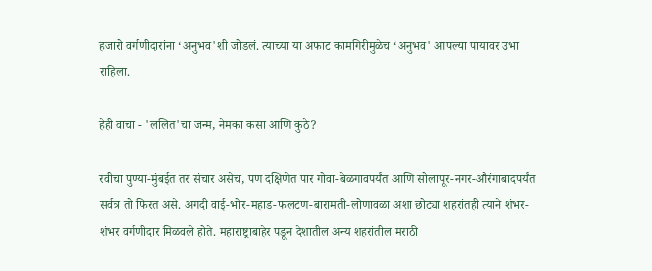हजारो वर्गणीदारांना ‌‘अनुभव'शी जोडलं. त्याच्या या अफाट कामगिरीमुळेच ‌‘अनुभव' आपल्या पायावर उभा राहिला.

हेही वाचा - 'ललित'चा जन्म, नेमका कसा आणि कुठे?

रवीचा पुण्या-मुंबईत तर संचार असेच, पण दक्षिणेत पार गोवा-बेळगावपर्यंत आणि सोलापूर-नगर-औरंगाबादपर्यंत सर्वत्र तो फिरत असे. अगदी वाई-भोर-महाड-फलटण-बारामती-लोणावळा अशा छोट्या शहरांतही त्याने शंभर-शंभर वर्गणीदार मिळवले होते. महाराष्ट्राबाहेर पडून देशातील अन्य शहरांतील मराठी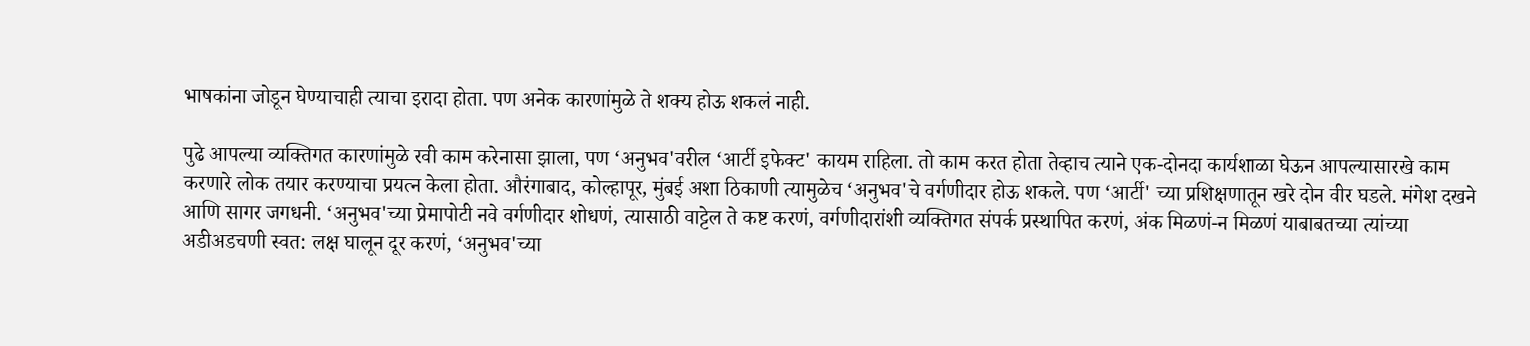भाषकांना जोडून घेण्याचाही त्याचा इरादा होता. पण अनेक कारणांमुळे ते शक्य होऊ शकलं नाही.

पुढे आपल्या व्यक्तिगत कारणांमुळे रवी काम करेनासा झाला, पण ‌‘अनुभव'वरील ‌‘आर्टी इफेक्ट' कायम राहिला. तो काम करत होता तेव्हाच त्याने एक-दोनदा कार्यशाळा घेऊन आपल्यासारखे काम करणारे लोक तयार करण्याचा प्रयत्न केला होता. औरंगाबाद, कोल्हापूर, मुंबई अशा ठिकाणी त्यामुळेच ‌‘अनुभव'चे वर्गणीदार होऊ शकले. पण ‌‘आर्टी' च्या प्रशिक्षणातून खरे दोन वीर घडले. मंगेश दखने आणि सागर जगधनी. ‘अनुभव'च्या प्रेमापोटी नवे वर्गणीदार शोधणं, त्यासाठी वाट्टेल ते कष्ट करणं, वर्गणीदारांशी व्यक्तिगत संपर्क प्रस्थापित करणं, अंक मिळणं-न मिळणं याबाबतच्या त्यांच्या अडीअडचणी स्वत: लक्ष घालून दूर करणं, ‘अनुभव'च्या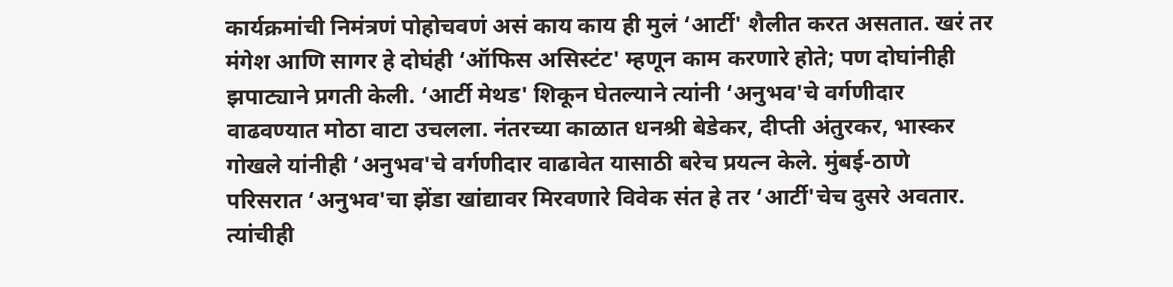कार्यक्रमांची निमंत्रणं पोहोचवणं असं काय काय ही मुलं ‌‘आर्टी' शैलीत करत असतात. खरं तर मंगेश आणि सागर हे दोघंही ‌‘ऑफिस असिस्टंट' म्हणून काम करणारे होते; पण दोघांनीही झपाट्याने प्रगती केली. ‘आर्टी मेथड' शिकून घेतल्याने त्यांनी ‌‘अनुभव'चे वर्गणीदार वाढवण्यात मोठा वाटा उचलला. नंतरच्या काळात धनश्री बेडेकर, दीप्ती अंतुरकर, भास्कर गोखले यांनीही ‌‘अनुभव'चे वर्गणीदार वाढावेत यासाठी बरेच प्रयत्न केले. मुंबई-ठाणे परिसरात ‌‘अनुभव'चा झेंडा खांद्यावर मिरवणारे विवेक संत हे तर ‌‘आर्टी'चेच दुसरे अवतार. त्यांचीही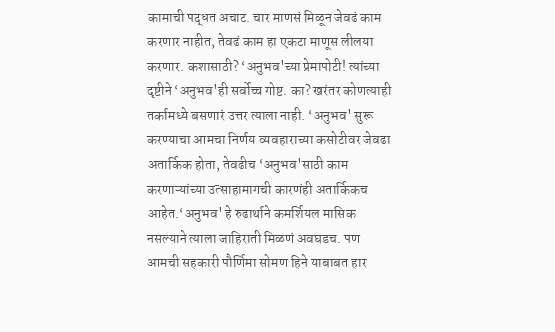कामाची पद्धत अचाट. चार माणसं मिळून जेवढं काम करणार नाहीत, तेवढं काम हा एकटा माणूस लीलया करणार. कशासाठी? ‘अनुभव'च्या प्रेमापोटी! त्यांच्या दृष्टीने ‌‘अनुभव'ही सर्वोच्च गोष्ट. का? खरंतर कोणत्याही तर्कामध्ये बसणारं उत्तर त्याला नाही. ‘अनुभव' सुरू करण्याचा आमचा निर्णय व्यवहाराच्या कसोटीवर जेवढा अतार्किक होता, तेवढीच ‌‘अनुभव'साठी काम करणाऱ्यांच्या उत्साहामागची कारणंही अतार्किकच आहेत.‘अनुभव' हे रुढार्थाने कमर्शियल मासिक नसल्याने त्याला जाहिराती मिळणं अवघडच. पण आमची सहकारी पौर्णिमा सोमण हिने याबाबत हार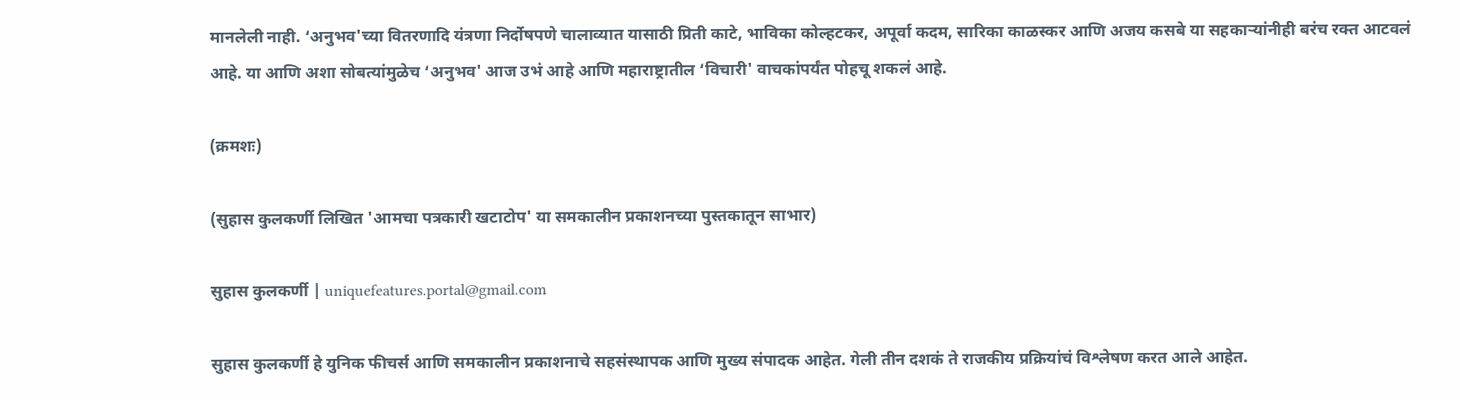मानलेली नाही. ‘अनुभव'च्या वितरणादि यंत्रणा निर्दोषपणे चालाव्यात यासाठी प्रिती काटे, भाविका कोल्हटकर, अपूर्वा कदम, सारिका काळस्कर आणि अजय कसबे या सहकाऱ्यांनीही बरंच रक्त आटवलं आहे. या आणि अशा सोबत्यांमुळेच ‌‘अनुभव' आज उभं आहे आणि महाराष्ट्रातील ‌‘विचारी' वाचकांपर्यंत पोहचू शकलं आहे.

(क्रमशः)

(सुहास कुलकर्णी लिखित 'आमचा पत्रकारी खटाटोप' या समकालीन प्रकाशनच्या पुस्तकातून साभार)

सुहास कुलकर्णी | uniquefeatures.portal@gmail.com

सुहास कुलकर्णी हे युनिक फीचर्स आणि समकालीन प्रकाशनाचे सहसंस्थापक आणि मुख्य संपादक आहेत. गेली तीन दशकं ते राजकीय प्रक्रियांचं विश्लेषण करत आले आहेत.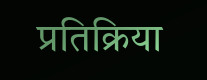प्रतिक्रिया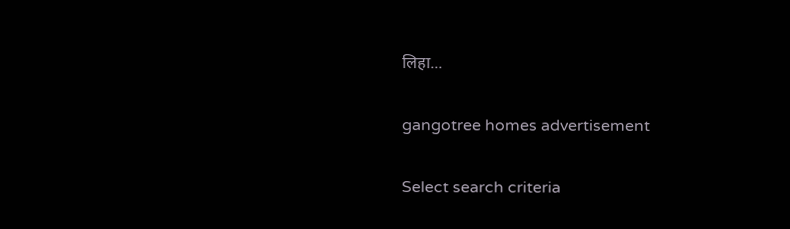लिहा...

gangotree homes advertisement

Select search criteria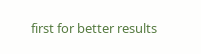first for better results